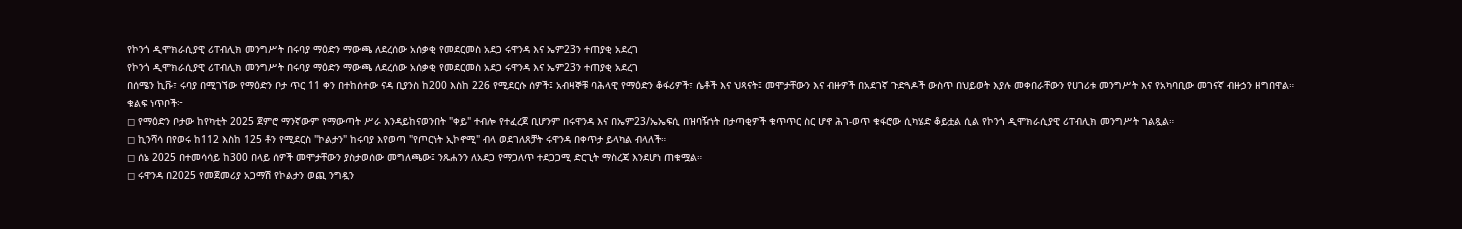የኮንጎ ዲሞክራሲያዊ ሪፐብሊክ መንግሥት በሩባያ ማዕድን ማውጫ ለደረሰው አሰቃቂ የመደርመስ አደጋ ሩዋንዳ እና ኤም23ን ተጠያቂ አደረገ
የኮንጎ ዲሞክራሲያዊ ሪፐብሊክ መንግሥት በሩባያ ማዕድን ማውጫ ለደረሰው አሰቃቂ የመደርመስ አደጋ ሩዋንዳ እና ኤም23ን ተጠያቂ አደረገ
በሰሜን ኪቩ፣ ሩባያ በሚገኘው የማዕድን ቦታ ጥር 11 ቀን በተከሰተው ናዳ ቢያንስ ከ200 እስከ 226 የሚደርሱ ሰዎች፤ አብዛኞቹ ባሕላዊ የማዕድን ቆፋሪዎች፣ ሴቶች እና ህጻናት፤ መሞታቸውን እና ብዙዎች በአደገኛ ጉድጓዶች ውስጥ በህይወት እያሉ መቀበራቸውን የሀገሪቱ መንግሥት እና የአካባቢው መገናኛ ብዙኃን ዘግበዋል።
ቁልፍ ነጥቦች፦
◻ የማዕድን ቦታው ከየካቲት 2025 ጀምሮ ማንኛውም የማውጣት ሥራ እንዳይከናወንበት "ቀይ" ተብሎ የተፈረጀ ቢሆንም በሩዋንዳ እና በኤም23/ኤኤፍሲ በዝባዥነት በታጣቂዎች ቁጥጥር ስር ሆኖ ሕገ-ወጥ ቁፋሮው ሲካሄድ ቆይቷል ሲል የኮንጎ ዲሞክራሲያዊ ሪፐብሊክ መንግሥት ገልጿል።
◻ ኪንሻሳ በየወሩ ከ112 እስከ 125 ቶን የሚደርስ "ኮልታን" ከሩባያ እየወጣ "የጦርነት ኢኮኖሚ" ብላ ወደገለጸቻት ሩዋንዳ በቀጥታ ይላካል ብላለች።
◻ ሰኔ 2025 በተመሳሳይ ከ300 በላይ ሰዎች መሞታቸውን ያስታወሰው መግለጫው፤ ንጹሐንን ለአደጋ የማጋለጥ ተደጋጋሚ ድርጊት ማስረጃ እንደሆነ ጠቁሟል።
◻ ሩዋንዳ በ2025 የመጀመሪያ አጋማሽ የኮልታን ወጪ ንግዷን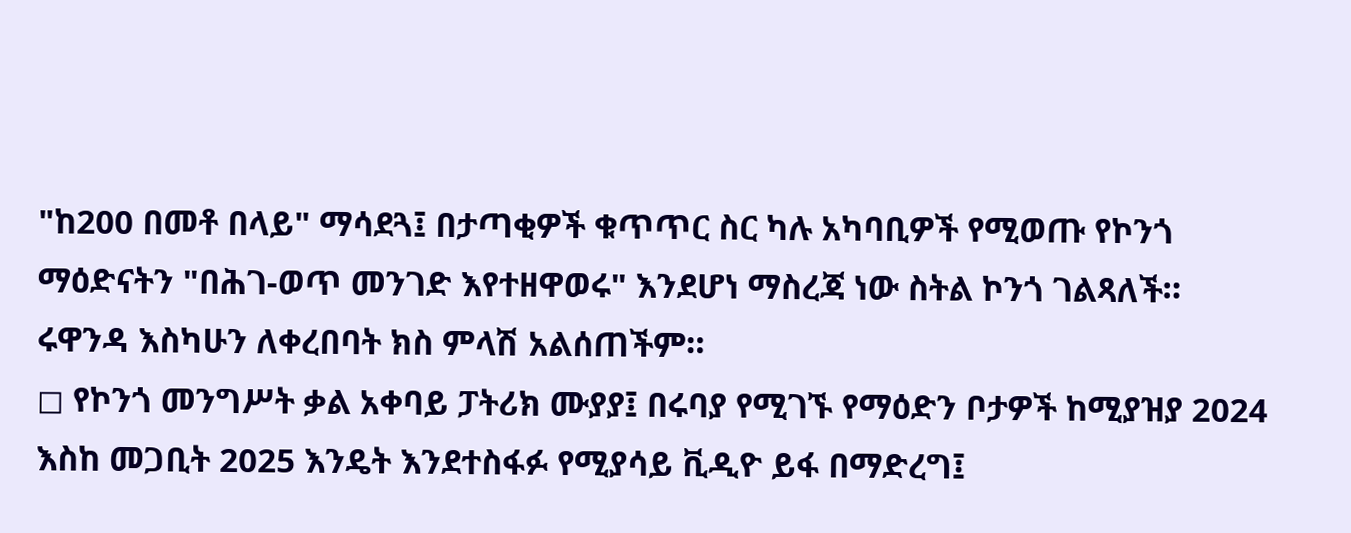"ከ200 በመቶ በላይ" ማሳደጓ፤ በታጣቂዎች ቁጥጥር ስር ካሉ አካባቢዎች የሚወጡ የኮንጎ ማዕድናትን "በሕገ-ወጥ መንገድ እየተዘዋወሩ" እንደሆነ ማስረጃ ነው ስትል ኮንጎ ገልጻለች። ሩዋንዳ እስካሁን ለቀረበባት ክስ ምላሽ አልሰጠችም።
◻ የኮንጎ መንግሥት ቃል አቀባይ ፓትሪክ ሙያያ፤ በሩባያ የሚገኙ የማዕድን ቦታዎች ከሚያዝያ 2024 እስከ መጋቢት 2025 እንዴት እንደተስፋፉ የሚያሳይ ቪዲዮ ይፋ በማድረግ፤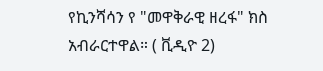የኪንሻሳን የ "መዋቅራዊ ዘረፋ" ክስ አብራርተዋል። ( ቪዲዮ 2)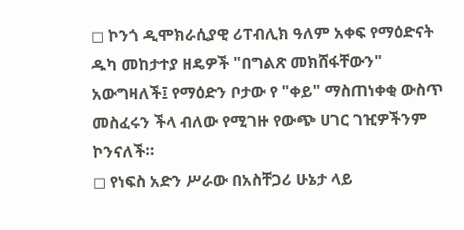◻ ኮንጎ ዲሞክራሲያዊ ሪፐብሊክ ዓለም አቀፍ የማዕድናት ዱካ መከታተያ ዘዴዎች "በግልጽ መክሸፋቸውን" አውግዛለች፤ የማዕድን ቦታው የ "ቀይ" ማስጠነቀቂ ውስጥ መስፈሩን ችላ ብለው የሚገዙ የውጭ ሀገር ገዢዎችንም ኮንናለች።
◻ የነፍስ አድን ሥራው በአስቸጋሪ ሁኔታ ላይ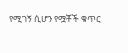የሚገኝ ሲሆን የሟቾች ቁጥር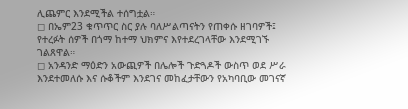ሊጨምር እንደሚችል ተሰግቷል።
◻ በኤም23 ቁጥጥር ስር ያሉ ባለሥልጣናትን የጠቀሱ ዘገባዎች፤ የተረፉት ሰዎች በጎማ ከተማ ህክምና እየተደረገላቸው እንደሚገኙ ገልጸዋል።
◻ አንዳንድ ማዕድን አውጪዎች በሌሎች ጉድጓዶች ውስጥ ወደ ሥራ እንደተመለሱ እና ሱቆችም እንደገና መከፈታቸውን የአካባቢው መገናኛ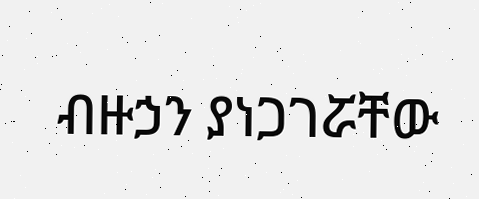ብዙኃን ያነጋገሯቸው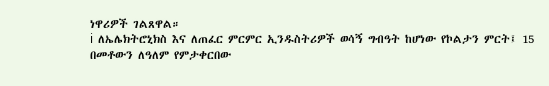ነዋሪዎች ገልጸዋል።
ℹ ለኤሌክትሮኒክስ እና ለጠፈር ምርምር ኢንዱስትሪዎች ወሳኝ ግብዓት ከሆነው የኮልታን ምርት፤ 15 በመቶውን ለዓለም የምታቀርበው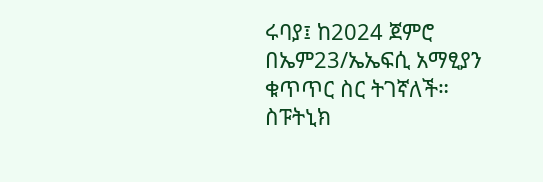ሩባያ፤ ከ2024 ጀምሮ በኤም23/ኤኤፍሲ አማፂያን ቁጥጥር ስር ትገኛለች።
ስፑትኒክ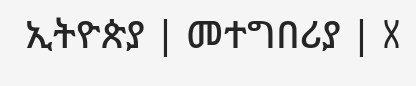ኢትዮጵያ | መተግበሪያ | X